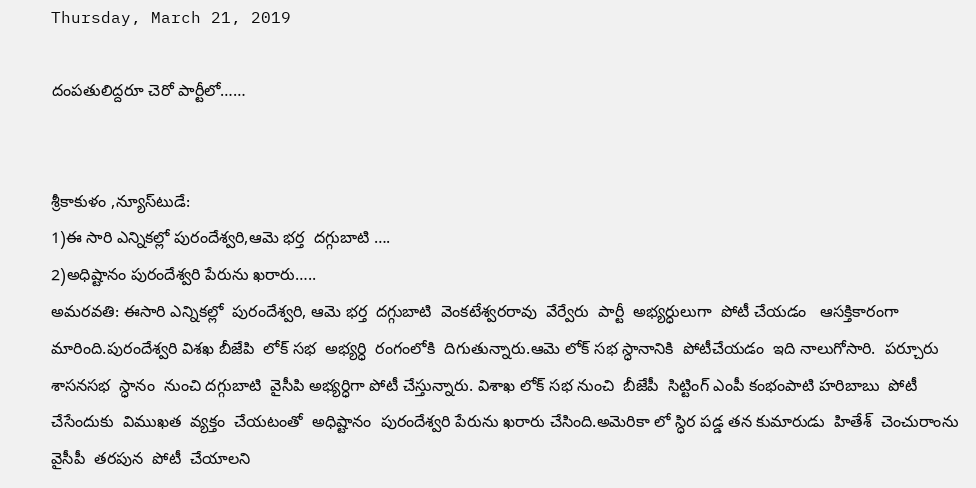Thursday, March 21, 2019

దంపతులిద్దరూ చెరో పార్టీలో……


శ్రీకాకుళం ,న్యూస్‌టుడే:
1)ఈ సారి ఎన్నికల్లో పురందేశ్వరి,ఆమె భర్త  దగ్గుబాటి ….
2)అధిష్టానం పురందేశ్వరి పేరును ఖరారు…..
అమరవతి: ఈసారి ఎన్నికల్లో  పురందేశ్వరి, ఆమె భర్త  దగ్గుబాటి  వెంకటేశ్వరరావు  వేర్వేరు  పార్టీ  అభ్యర్ధులుగా  పోటీ చేయడం   ఆసక్తికారంగా  మారింది.పురందేశ్వరి విశఖ బీజేపి  లోక్ సభ  అభ్యర్ధి  రంగంలోకి  దిగుతున్నారు.ఆమె లోక్ సభ స్ధానానికి  పోటీచేయడం  ఇది నాలుగోసారి.  పర్చూరు శాసనసభ  స్ధానం  నుంచి దగ్గుబాటి  వైసీపి అభ్యర్ధిగా పోటీ చేస్తున్నారు. విశాఖ లోక్ సభ నుంచి  బీజేపీ  సిట్టింగ్ ఎంపీ కంభంపాటి హరిబాబు  పోటీ  చేసేందుకు  విముఖత  వ్యక్తం  చేయటంతో  అధిష్టానం  పురందేశ్వరి పేరును ఖరారు చేసింది.అమెరికా లో స్ధిర పడ్డ తన కుమారుడు  హితేశ్  చెంచురాంను  వైసీపీ  తరపున  పోటీ  చేయాలని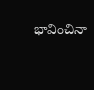భావించినా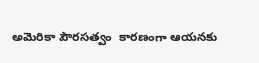అమెరికా పౌరసత్వం  కారణంగా ఆయనకు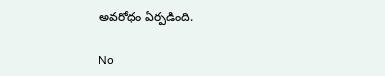అవరోధం ఏర్పడింది.

No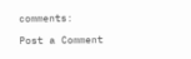comments:

Post a Comment